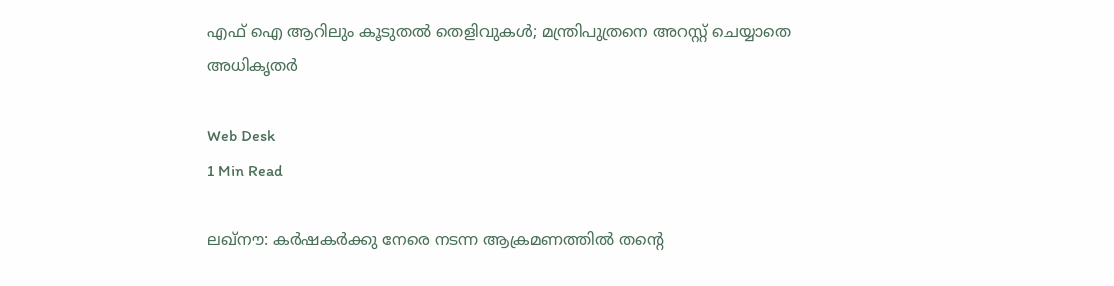എഫ് ഐ ആറിലും കൂടുതല്‍ തെളിവുകള്‍; മന്ത്രിപുത്രനെ അറസ്റ്റ് ചെയ്യാതെ അധികൃതര്‍

Web Desk
1 Min Read

ലഖ്നൗ: കര്‍ഷകര്‍ക്കു നേരെ നടന്ന ആക്രമണത്തില്‍ തന്റെ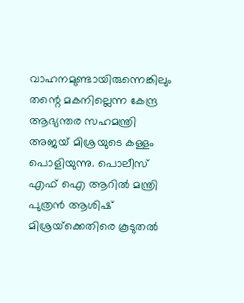വാഹനമുണ്ടായിരുന്നെങ്കിലും തന്റെ മകനില്ലെന്ന കേന്ദ്ര ആഭ്യന്തര സഹമന്ത്രി അജയ് മിശ്രയുടെ കള്ളം പൊളിയുന്നു. പൊലീസ് എഫ് ഐ ആറില്‍ മന്ത്രി പുത്രന്‍ ആശിഷ് മിശ്രയ്‌ക്കെതിരെ കൂടുതല്‍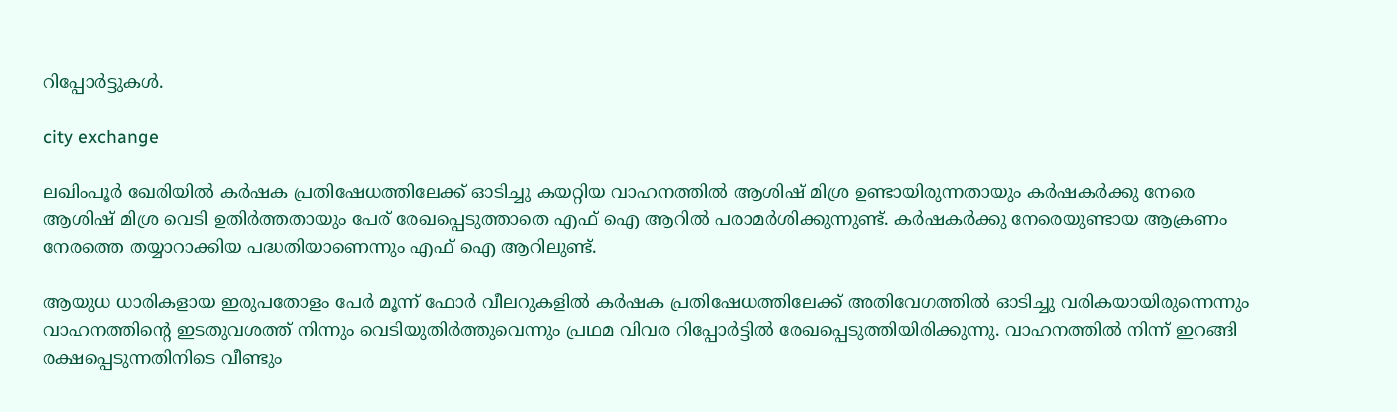റിപ്പോര്‍ട്ടുകള്‍.

city exchange

ലഖിംപൂര്‍ ഖേരിയില്‍ കര്‍ഷക പ്രതിഷേധത്തിലേക്ക് ഓടിച്ചു കയറ്റിയ വാഹനത്തില്‍ ആശിഷ് മിശ്ര ഉണ്ടായിരുന്നതായും കര്‍ഷകര്‍ക്കു നേരെ ആശിഷ് മിശ്ര വെടി ഉതിര്‍ത്തതായും പേര് രേഖപ്പെടുത്താതെ എഫ് ഐ ആറില്‍ പരാമര്‍ശിക്കുന്നുണ്ട്. കര്‍ഷകര്‍ക്കു നേരെയുണ്ടായ ആക്രണം നേരത്തെ തയ്യാറാക്കിയ പദ്ധതിയാണെന്നും എഫ് ഐ ആറിലുണ്ട്.

ആയുധ ധാരികളായ ഇരുപതോളം പേര്‍ മൂന്ന് ഫോര്‍ വീലറുകളില്‍ കര്‍ഷക പ്രതിഷേധത്തിലേക്ക് അതിവേഗത്തില്‍ ഓടിച്ചു വരികയായിരുന്നെന്നും വാഹനത്തിന്റെ ഇടതുവശത്ത് നിന്നും വെടിയുതിര്‍ത്തുവെന്നും പ്രഥമ വിവര റിപ്പോര്‍ട്ടില്‍ രേഖപ്പെടുത്തിയിരിക്കുന്നു. വാഹനത്തില്‍ നിന്ന് ഇറങ്ങി രക്ഷപ്പെടുന്നതിനിടെ വീണ്ടും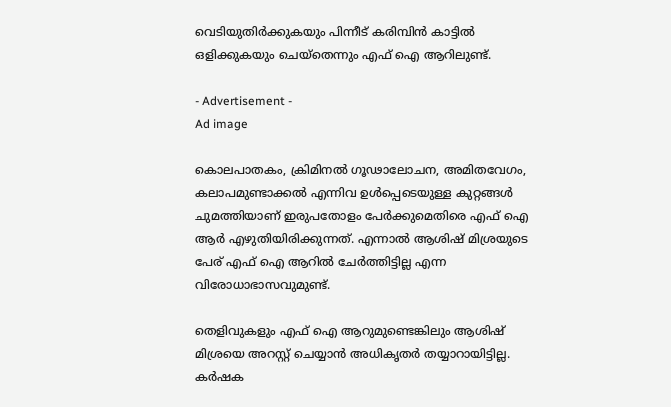വെടിയുതിര്‍ക്കുകയും പിന്നീട് കരിമ്പിന്‍ കാട്ടില്‍ ഒളിക്കുകയും ചെയ്തെന്നും എഫ് ഐ ആറിലുണ്ട്.

- Advertisement -
Ad image

കൊലപാതകം, ക്രിമിനല്‍ ഗൂഢാലോചന, അമിതവേഗം, കലാപമുണ്ടാക്കല്‍ എന്നിവ ഉള്‍പ്പെടെയുള്ള കുറ്റങ്ങള്‍ ചുമത്തിയാണ് ഇരുപതോളം പേര്‍ക്കുമെതിരെ എഫ് ഐ ആര്‍ എഴുതിയിരിക്കുന്നത്. എന്നാല്‍ ആശിഷ് മിശ്രയുടെ പേര് എഫ് ഐ ആറില്‍ ചേര്‍ത്തിട്ടില്ല എന്ന വിരോധാഭാസവുമുണ്ട്.

തെളിവുകളും എഫ് ഐ ആറുമുണ്ടെങ്കിലും ആശിഷ് മിശ്രയെ അറസ്റ്റ് ചെയ്യാന്‍ അധികൃതര്‍ തയ്യാറായിട്ടില്ല. കര്‍ഷക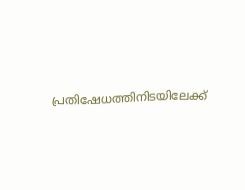പ്രതിഷേധത്തിനിടയിലേക്ക്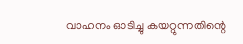വാഹനം ഓടിച്ചു കയറ്റുന്നതിന്റെ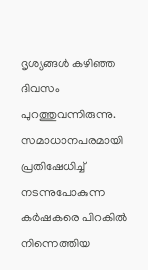ദൃശ്യങ്ങള്‍ കഴിഞ്ഞ ദിവസം പുറത്തുവന്നിരുന്നു. സമാധാനപരമായി പ്രതിഷേധിച്ച് നടന്നുപോകുന്ന കര്‍ഷകരെ പിറകില്‍ നിന്നെത്തിയ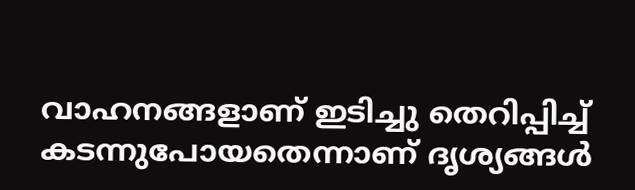വാഹനങ്ങളാണ് ഇടിച്ചു തെറിപ്പിച്ച് കടന്നുപോയതെന്നാണ് ദൃശ്യങ്ങള്‍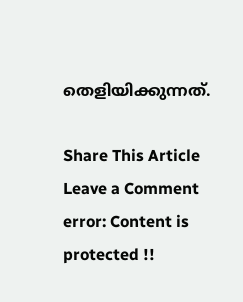തെളിയിക്കുന്നത്.

Share This Article
Leave a Comment
error: Content is protected !!